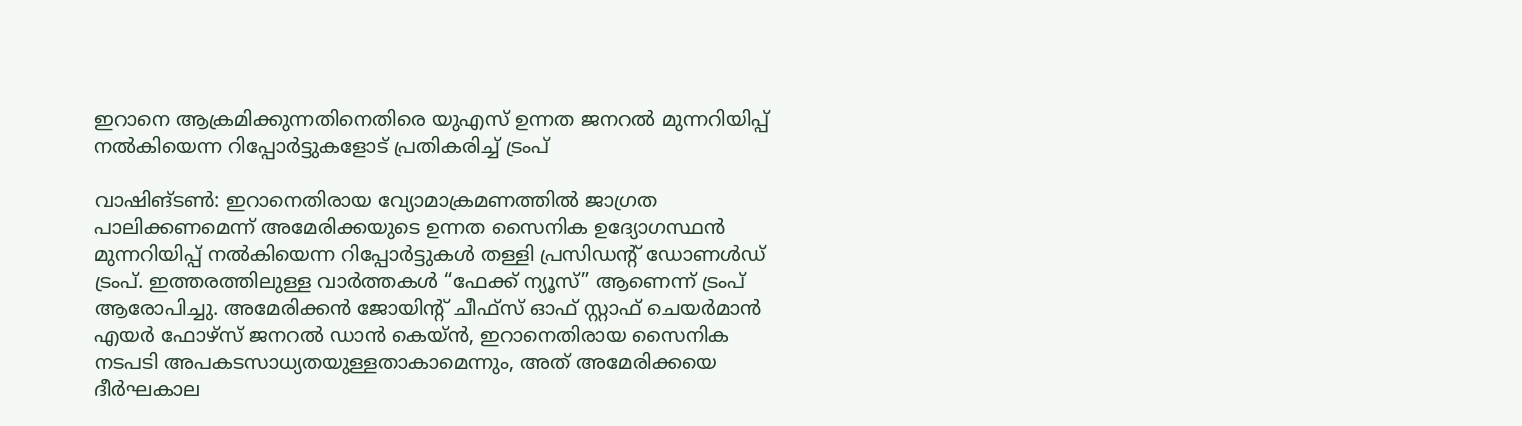ഇറാനെ ആക്രമിക്കുന്നതിനെതിരെ യുഎസ് ഉന്നത ജനറൽ മുന്നറിയിപ്പ് നൽകിയെന്ന റിപ്പോർട്ടുകളോട് പ്രതികരിച്ച് ട്രംപ്

വാഷിങ്ടൺ: ഇറാനെതിരായ വ്യോമാക്രമണത്തിൽ ജാഗ്രത പാലിക്കണമെന്ന് അമേരിക്കയുടെ ഉന്നത സൈനിക ഉദ്യോഗസ്ഥൻ മുന്നറിയിപ്പ് നൽകിയെന്ന റിപ്പോർട്ടുകൾ തള്ളി പ്രസിഡന്റ് ഡോണൾഡ് ട്രംപ്. ഇത്തരത്തിലുള്ള വാർത്തകൾ “ഫേക്ക് ന്യൂസ്” ആണെന്ന് ട്രംപ് ആരോപിച്ചു. അമേരിക്കൻ ജോയിന്റ് ചീഫ്സ് ഓഫ് സ്റ്റാഫ് ചെയർമാൻ എയർ ഫോഴ്‌സ് ജനറൽ ഡാൻ കെയ്ൻ, ഇറാനെതിരായ സൈനിക നടപടി അപകടസാധ്യതയുള്ളതാകാമെന്നും, അത് അമേരിക്കയെ ദീർഘകാല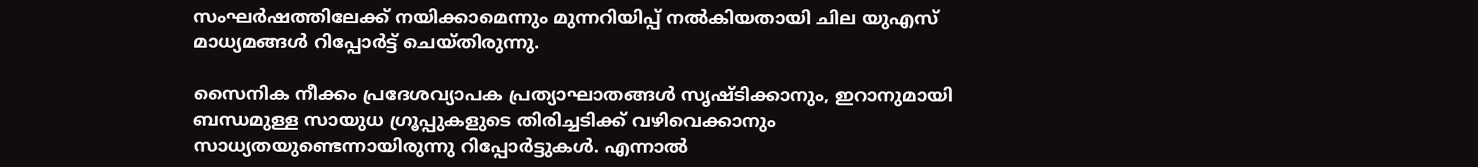സംഘർഷത്തിലേക്ക് നയിക്കാമെന്നും മുന്നറിയിപ്പ് നൽകിയതായി ചില യുഎസ് മാധ്യമങ്ങൾ റിപ്പോർട്ട് ചെയ്തിരുന്നു.

സൈനിക നീക്കം പ്രദേശവ്യാപക പ്രത്യാഘാതങ്ങൾ സൃഷ്ടിക്കാനും, ഇറാനുമായി ബന്ധമുള്ള സായുധ ഗ്രൂപ്പുകളുടെ തിരിച്ചടിക്ക് വഴിവെക്കാനും സാധ്യതയുണ്ടെന്നായിരുന്നു റിപ്പോർട്ടുകൾ. എന്നാൽ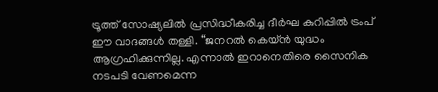ട്രൂത്ത് സോഷ്യലിൽ പ്രസിദ്ധീകരിച്ച ദീർഘ കുറിപ്പിൽ ട്രംപ് ഈ വാദങ്ങൾ തള്ളി. “ജനറൽ കെയ്ൻ യുദ്ധം ആഗ്രഹിക്കുന്നില്ല. എന്നാൽ ഇറാനെതിരെ സൈനിക നടപടി വേണമെന്ന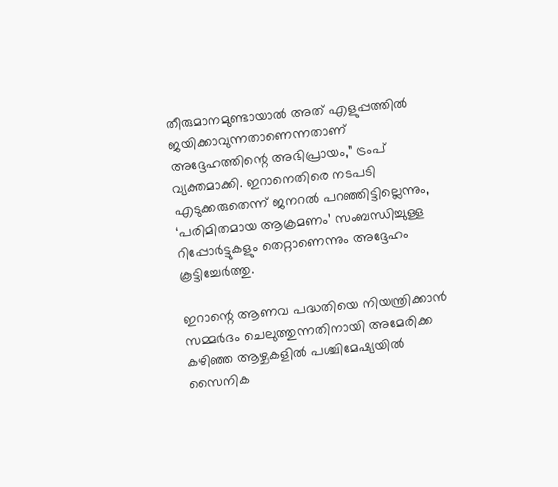തീരുമാനമുണ്ടായാൽ അത് എളുപ്പത്തിൽ ജയിക്കാവുന്നതാണെന്നതാണ് അദ്ദേഹത്തിന്റെ അഭിപ്രായം,” ട്രംപ് വ്യക്തമാക്കി. ഇറാനെതിരെ നടപടി എടുക്കരുതെന്ന് ജനറൽ പറഞ്ഞിട്ടില്ലെന്നും, ‘പരിമിതമായ ആക്രമണം’ സംബന്ധിച്ചുള്ള റിപ്പോർട്ടുകളും തെറ്റാണെന്നും അദ്ദേഹം കൂട്ടിച്ചേർത്തു.

ഇറാന്റെ ആണവ പദ്ധതിയെ നിയന്ത്രിക്കാൻ സമ്മർദം ചെലുത്തുന്നതിനായി അമേരിക്ക കഴിഞ്ഞ ആഴ്ചകളിൽ പശ്ചിമേഷ്യയിൽ സൈനിക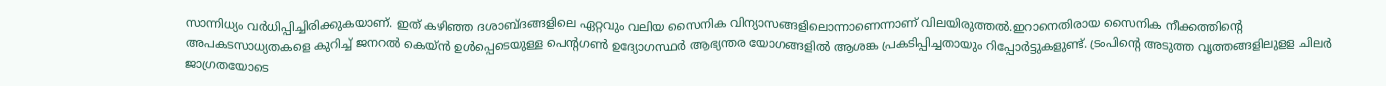സാന്നിധ്യം വർധിപ്പിച്ചിരിക്കുകയാണ്. ഇത് കഴിഞ്ഞ ദശാബ്ദങ്ങളിലെ ഏറ്റവും വലിയ സൈനിക വിന്യാസങ്ങളിലൊന്നാണെന്നാണ് വിലയിരുത്തൽ.ഇറാനെതിരായ സൈനിക നീക്കത്തിന്റെ അപകടസാധ്യതകളെ കുറിച്ച് ജനറൽ കെയ്ൻ ഉൾപ്പെടെയുള്ള പെന്റഗൺ ഉദ്യോഗസ്ഥർ ആഭ്യന്തര യോഗങ്ങളിൽ ആശങ്ക പ്രകടിപ്പിച്ചതായും റിപ്പോർട്ടുകളുണ്ട്. ട്രംപിന്റെ അടുത്ത വൃത്തങ്ങളിലുളള ചിലർ ജാഗ്രതയോടെ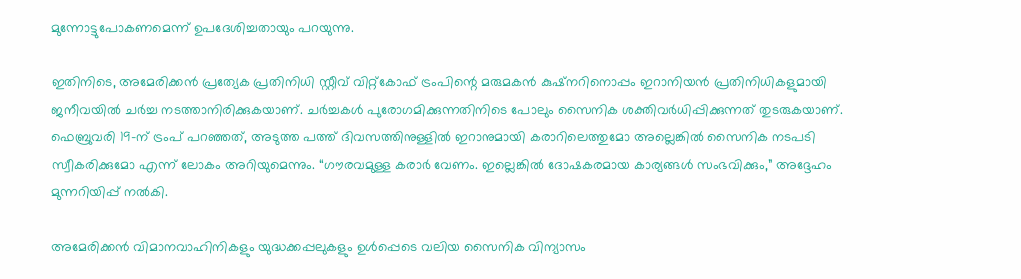മുന്നോട്ടുപോകണമെന്ന് ഉപദേശിച്ചതായും പറയുന്നു.

ഇതിനിടെ, അമേരിക്കൻ പ്രത്യേക പ്രതിനിധി സ്റ്റീവ് വിറ്റ്കോഫ് ട്രംപിന്റെ മരുമകൻ കുഷ്നറിനൊപ്പം ഇറാനിയൻ പ്രതിനിധികളുമായി ജനീവയിൽ ചർച്ച നടത്താനിരിക്കുകയാണ്. ചർച്ചകൾ പുരോഗമിക്കുന്നതിനിടെ പോലും സൈനിക ശക്തിവർധിപ്പിക്കുന്നത് തുടരുകയാണ്. ഫെബ്രുവരി 19-ന് ട്രംപ് പറഞ്ഞത്, അടുത്ത പത്ത് ദിവസത്തിനുള്ളിൽ ഇറാനുമായി കരാറിലെത്തുമോ അല്ലെങ്കിൽ സൈനിക നടപടി സ്വീകരിക്കുമോ എന്ന് ലോകം അറിയുമെന്നും. “ഗൗരവമുള്ള കരാർ വേണം. ഇല്ലെങ്കിൽ ദോഷകരമായ കാര്യങ്ങൾ സംഭവിക്കും,” അദ്ദേഹം മുന്നറിയിപ്പ് നൽകി.

അമേരിക്കൻ വിമാനവാഹിനികളും യുദ്ധക്കപ്പലുകളും ഉൾപ്പെടെ വലിയ സൈനിക വിന്യാസം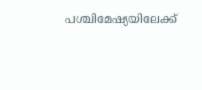പശ്ചിമേഷ്യയിലേക്ക്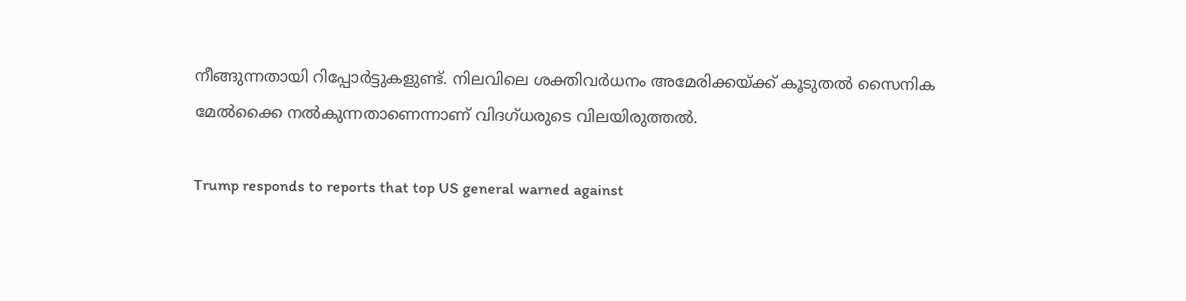നീങ്ങുന്നതായി റിപ്പോർട്ടുകളുണ്ട്. നിലവിലെ ശക്തിവർധനം അമേരിക്കയ്ക്ക് കൂടുതൽ സൈനിക മേൽക്കൈ നൽകുന്നതാണെന്നാണ് വിദഗ്ധരുടെ വിലയിരുത്തൽ.

Trump responds to reports that top US general warned against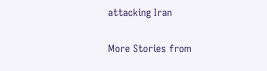attacking Iran

More Stories from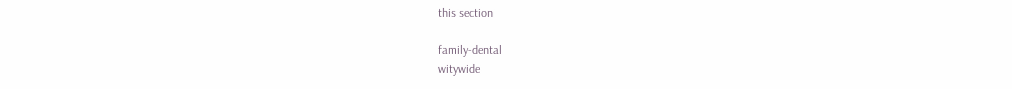this section

family-dental
witywide